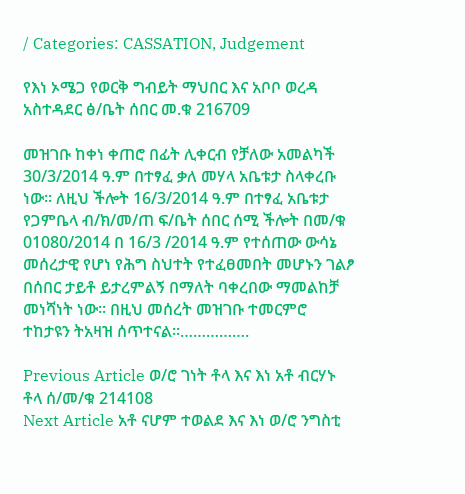/ Categories: CASSATION, Judgement

የእነ ኦሜጋ የወርቅ ግብይት ማህበር እና አቦቦ ወረዳ አስተዳደር ፅ/ቤት ሰበር መ.ቁ 216709

መዝገቡ ከቀነ ቀጠሮ በፊት ሊቀርብ የቻለው አመልካች 30/3/2014 ዓ.ም በተፃፈ ቃለ መሃላ አቤቱታ ስላቀረቡ ነው፡፡ ለዚህ ችሎት 16/3/2014 ዓ.ም በተፃፈ አቤቱታ የጋምቤላ ብ/ክ/መ/ጠ ፍ/ቤት ሰበር ሰሚ ችሎት በመ/ቁ 01080/2014 በ 16/3 /2014 ዓ.ም የተሰጠው ውሳኔ መሰረታዊ የሆነ የሕግ ስህተት የተፈፀመበት መሆኑን ገልፆ በሰበር ታይቶ ይታረምልኝ በማለት ባቀረበው ማመልከቻ መነሻነት ነው፡፡ በዚህ መሰረት መዝገቡ ተመርምሮ ተከታዩን ትአዛዝ ሰጥተናል፡፡…………….

Previous Article ወ/ሮ ገነት ቶላ እና እነ አቶ ብርሃኑ ቶላ ሰ/መ/ቁ 214108
Next Article አቶ ናሆም ተወልደ እና እነ ወ/ሮ ንግስቲ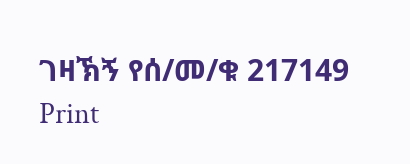ገዛኽኝ የሰ/መ/ቁ 217149
Print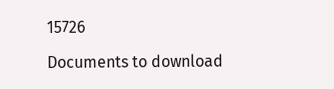15726

Documents to download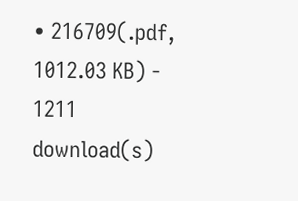• 216709(.pdf, 1012.03 KB) - 1211 download(s)